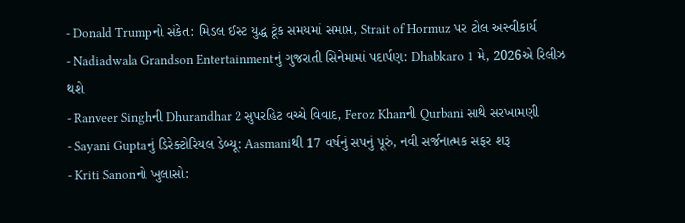- Donald Trumpનો સંકેત: મિડલ ઈસ્ટ યુદ્ધ ટૂંક સમયમાં સમાપ્ત, Strait of Hormuz પર ટોલ અસ્વીકાર્ય
- Nadiadwala Grandson Entertainmentનું ગુજરાતી સિનેમામાં પદાર્પણ: Dhabkaro 1 મે, 2026એ રિલીઝ થશે
- Ranveer Singhની Dhurandhar 2 સુપરહિટ વચ્ચે વિવાદ, Feroz Khanની Qurbani સાથે સરખામણી
- Sayani Guptaનું ડિરેક્ટોરિયલ ડેબ્યૂ: Aasmaniથી 17 વર્ષનું સપનું પૂરું, નવી સર્જનાત્મક સફર શરૂ
- Kriti Sanonનો ખુલાસો: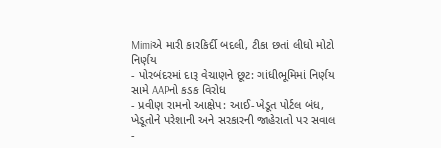Mimiએ મારી કારકિર્દી બદલી, ટીકા છતાં લીધો મોટો નિર્ણય
- પોરબંદરમાં દારૂ વેચાણને છૂટ: ગાંધીભૂમિમાં નિર્ણય સામે AAPનો કડક વિરોધ
- પ્રવીણ રામનો આક્ષેપ: આઈ-ખેડૂત પોર્ટલ બંધ, ખેડૂતોને પરેશાની અને સરકારની જાહેરાતો પર સવાલ
-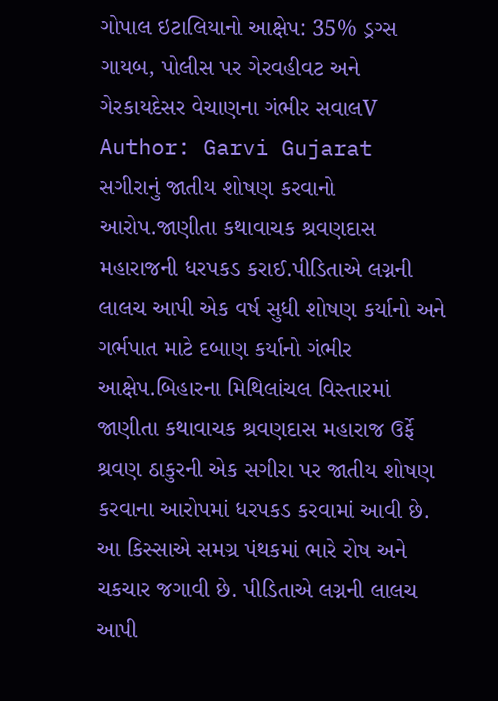ગોપાલ ઇટાલિયાનો આક્ષેપ: 35% ડ્રગ્સ ગાયબ, પોલીસ પર ગેરવહીવટ અને ગેરકાયદેસર વેચાણના ગંભીર સવાલV
Author: Garvi Gujarat
સગીરાનું જાતીય શોષણ કરવાનો આરોપ.જાણીતા કથાવાચક શ્રવણદાસ મહારાજની ધરપકડ કરાઈ.પીડિતાએ લગ્નની લાલચ આપી એક વર્ષ સુધી શોષણ કર્યાનો અને ગર્ભપાત માટે દબાણ કર્યાનો ગંભીર આક્ષેપ.બિહારના મિથિલાંચલ વિસ્તારમાં જાણીતા કથાવાચક શ્રવણદાસ મહારાજ ઉર્ફે શ્રવણ ઠાકુરની એક સગીરા પર જાતીય શોષણ કરવાના આરોપમાં ધરપકડ કરવામાં આવી છે. આ કિસ્સાએ સમગ્ર પંથકમાં ભારે રોષ અને ચકચાર જગાવી છે. પીડિતાએ લગ્નની લાલચ આપી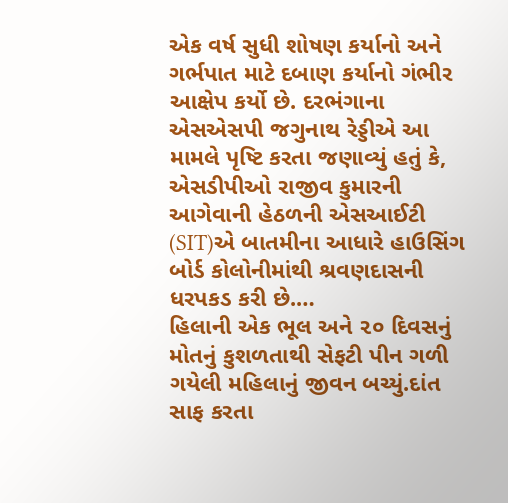એક વર્ષ સુધી શોષણ કર્યાનો અને ગર્ભપાત માટે દબાણ કર્યાનો ગંભીર આક્ષેપ કર્યો છે. દરભંગાના એસએસપી જગુનાથ રેડ્ડીએ આ મામલે પૃષ્ટિ કરતા જણાવ્યું હતું કે, એસડીપીઓ રાજીવ કુમારની આગેવાની હેઠળની એસઆઈટી (SIT)એ બાતમીના આધારે હાઉસિંગ બોર્ડ કોલોનીમાંથી શ્રવણદાસની ધરપકડ કરી છે.…
હિલાની એક ભૂલ અને ૨૦ દિવસનું મોતનું કુશળતાથી સેફટી પીન ગળી ગયેલી મહિલાનું જીવન બચ્યું.દાંત સાફ કરતા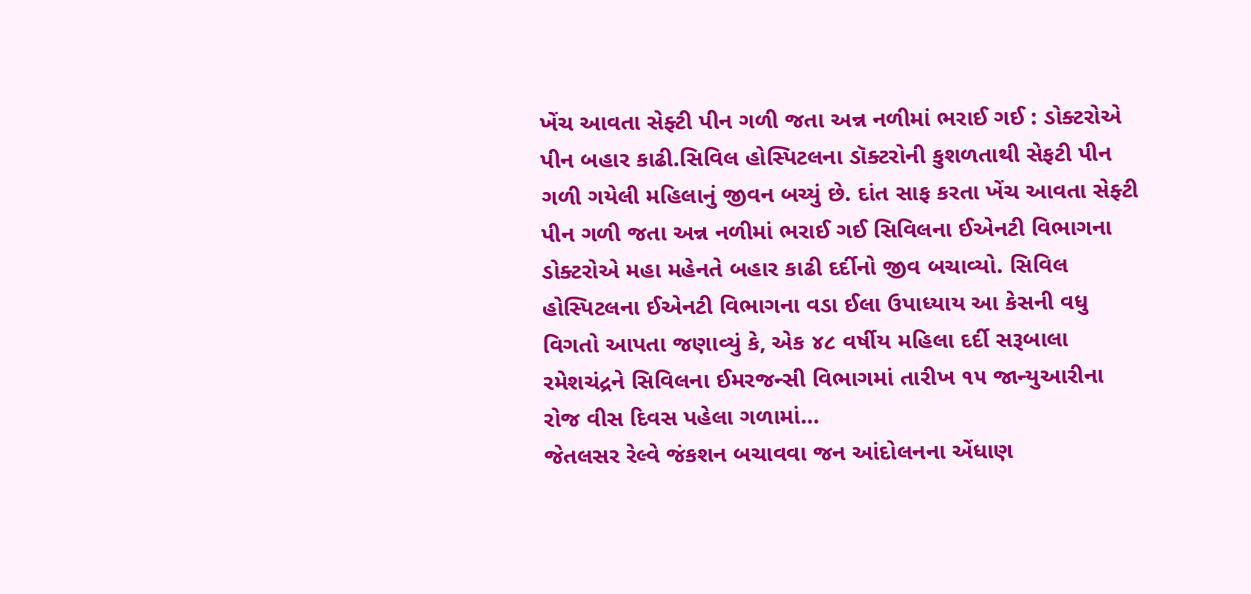ખેંચ આવતા સેફ્ટી પીન ગળી જતા અન્ન નળીમાં ભરાઈ ગઈ : ડોક્ટરોએ પીન બહાર કાઢી.સિવિલ હોસ્પિટલના ડૉક્ટરોની કુશળતાથી સેફટી પીન ગળી ગયેલી મહિલાનું જીવન બચ્યું છે. દાંત સાફ કરતા ખેંચ આવતા સેફ્ટી પીન ગળી જતા અન્ન નળીમાં ભરાઈ ગઈ સિવિલના ઈએનટી વિભાગના ડોક્ટરોએ મહા મહેનતે બહાર કાઢી દર્દીનો જીવ બચાવ્યો. સિવિલ હોસ્પિટલના ઈએનટી વિભાગના વડા ઈલા ઉપાધ્યાય આ કેસની વધુ વિગતો આપતા જણાવ્યું કે, એક ૪૮ વર્ષીય મહિલા દર્દી સરૂબાલા રમેશચંદ્રને સિવિલના ઈમરજન્સી વિભાગમાં તારીખ ૧૫ જાન્યુઆરીના રોજ વીસ દિવસ પહેલા ગળામાં…
જેતલસર રેલ્વે જંકશન બચાવવા જન આંદોલનના એંધાણ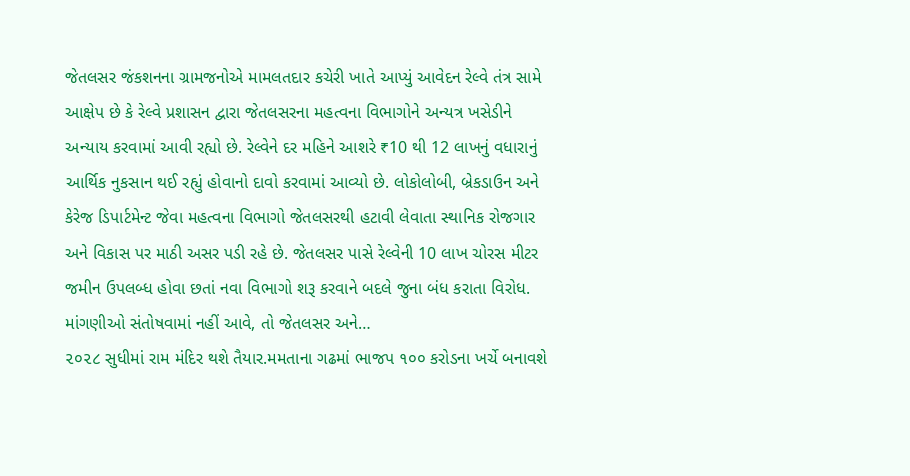જેતલસર જંકશનના ગ્રામજનોએ મામલતદાર કચેરી ખાતે આપ્યું આવેદન રેલ્વે તંત્ર સામે આક્ષેપ છે કે રેલ્વે પ્રશાસન દ્વારા જેતલસરના મહત્વના વિભાગોને અન્યત્ર ખસેડીને અન્યાય કરવામાં આવી રહ્યો છે. રેલ્વેને દર મહિને આશરે ₹10 થી 12 લાખનું વધારાનું આર્થિક નુકસાન થઈ રહ્યું હોવાનો દાવો કરવામાં આવ્યો છે. લોકોલોબી, બ્રેકડાઉન અને કેરેજ ડિપાર્ટમેન્ટ જેવા મહત્વના વિભાગો જેતલસરથી હટાવી લેવાતા સ્થાનિક રોજગાર અને વિકાસ પર માઠી અસર પડી રહે છે. જેતલસર પાસે રેલ્વેની 10 લાખ ચોરસ મીટર જમીન ઉપલબ્ધ હોવા છતાં નવા વિભાગો શરૂ કરવાને બદલે જુના બંધ કરાતા વિરોધ. માંગણીઓ સંતોષવામાં નહીં આવે, તો જેતલસર અને…
૨૦૨૮ સુધીમાં રામ મંદિર થશે તૈયાર.મમતાના ગઢમાં ભાજપ ૧૦૦ કરોડના ખર્ચે બનાવશે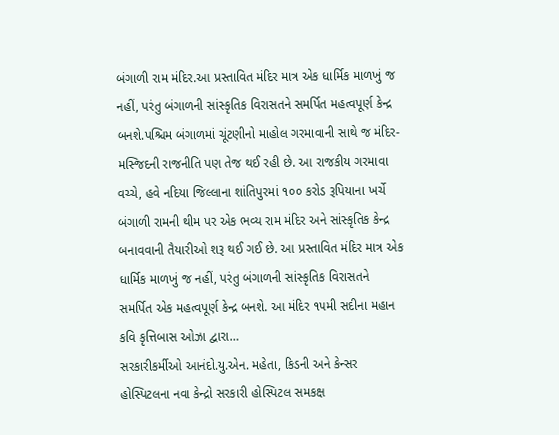બંગાળી રામ મંદિર.આ પ્રસ્તાવિત મંદિર માત્ર એક ધાર્મિક માળખું જ નહીં, પરંતુ બંગાળની સાંસ્કૃતિક વિરાસતને સમર્પિત મહત્વપૂર્ણ કેન્દ્ર બનશે.પશ્ચિમ બંગાળમાં ચૂંટણીનો માહોલ ગરમાવાની સાથે જ મંદિર-મસ્જિદની રાજનીતિ પણ તેજ થઈ રહી છે. આ રાજકીય ગરમાવા વચ્ચે, હવે નદિયા જિલ્લાના શાંતિપુરમાં ૧૦૦ કરોડ રૂપિયાના ખર્ચે બંગાળી રામની થીમ પર એક ભવ્ય રામ મંદિર અને સાંસ્કૃતિક કેન્દ્ર બનાવવાની તૈયારીઓ શરૂ થઈ ગઈ છે. આ પ્રસ્તાવિત મંદિર માત્ર એક ધાર્મિક માળખું જ નહીં, પરંતુ બંગાળની સાંસ્કૃતિક વિરાસતને સમર્પિત એક મહત્વપૂર્ણ કેન્દ્ર બનશે. આ મંદિર ૧૫મી સદીના મહાન કવિ કૃત્તિબાસ ઓઝા દ્વારા…
સરકારીકર્મીઓ આનંદો.યુ.એન. મહેતા, કિડની અને કેન્સર હોસ્પિટલના નવા કેન્દ્રો સરકારી હોસ્પિટલ સમકક્ષ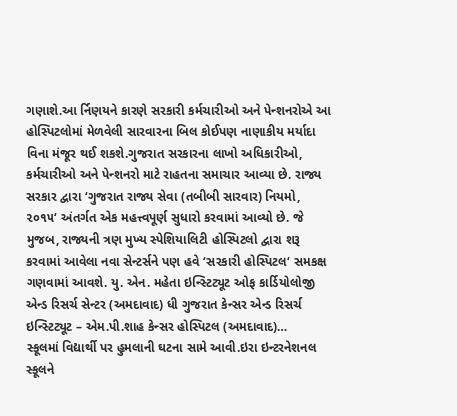ગણાશે.આ ર્નિણયને કારણે સરકારી કર્મચારીઓ અને પેન્શનરોએ આ હોસ્પિટલોમાં મેળવેલી સારવારના બિલ કોઈપણ નાણાકીય મર્યાદા વિના મંજૂર થઈ શકશે.ગુજરાત સરકારના લાખો અધિકારીઓ, કર્મચારીઓ અને પેન્શનરો માટે રાહતના સમાચાર આવ્યા છે. રાજ્ય સરકાર દ્વારા ‘ગુજરાત રાજ્ય સેવા (તબીબી સારવાર) નિયમો, ૨૦૧૫‘ અંતર્ગત એક મહત્ત્વપૂર્ણ સુધારો કરવામાં આવ્યો છે. જે મુજબ, રાજ્યની ત્રણ મુખ્ય સ્પેશિયાલિટી હોસ્પિટલો દ્વારા શરૂ કરવામાં આવેલા નવા સેન્ટર્સને પણ હવે ‘સરકારી હોસ્પિટલ‘ સમકક્ષ ગણવામાં આવશે. યુ. એન. મહેતા ઇન્સ્ટિટ્યૂટ ઓફ કાર્ડિયોલોજી એન્ડ રિસર્ચ સેન્ટર (અમદાવાદ) ધી ગુજરાત કેન્સર એન્ડ રિસર્ચ ઇન્સ્ટિટ્યૂટ – એમ.પી.શાહ કેન્સર હોસ્પિટલ (અમદાવાદ)…
સ્કૂલમાં વિદ્યાર્થી પર હુમલાની ઘટના સામે આવી.ઇરા ઇન્ટરનેશનલ સ્કૂલને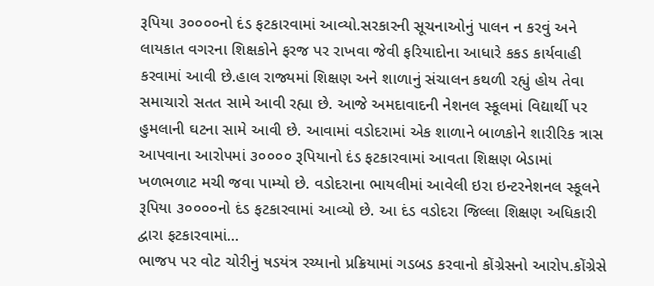રૂપિયા ૩૦૦૦૦નો દંડ ફટકારવામાં આવ્યો.સરકારની સૂચનાઓનું પાલન ન કરવું અને લાયકાત વગરના શિક્ષકોને ફરજ પર રાખવા જેવી ફરિયાદોના આધારે કકડ કાર્યવાહી કરવામાં આવી છે.હાલ રાજ્યમાં શિક્ષણ અને શાળાનું સંચાલન કથળી રહ્યું હોય તેવા સમાચારો સતત સામે આવી રહ્યા છે. આજે અમદાવાદની નેશનલ સ્કૂલમાં વિદ્યાર્થી પર હુમલાની ઘટના સામે આવી છે. આવામાં વડોદરામાં એક શાળાને બાળકોને શારીરિક ત્રાસ આપવાના આરોપમાં ૩૦૦૦૦ રૂપિયાનો દંડ ફટકારવામાં આવતા શિક્ષણ બેડામાં ખળભળાટ મચી જવા પામ્યો છે. વડોદરાના ભાયલીમાં આવેલી ઇરા ઇન્ટરનેશનલ સ્કૂલને રૂપિયા ૩૦૦૦૦નો દંડ ફટકારવામાં આવ્યો છે. આ દંડ વડોદરા જિલ્લા શિક્ષણ અધિકારી દ્વારા ફટકારવામાં…
ભાજપ પર વોટ ચોરીનું ષડયંત્ર રચ્યાનો પ્રક્રિયામાં ગડબડ કરવાનો કોંગ્રેસનો આરોપ.કોંગ્રેસે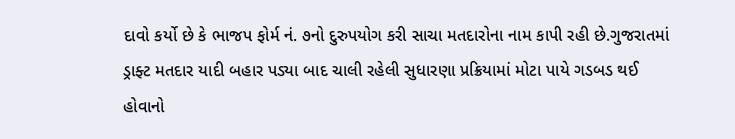દાવો કર્યો છે કે ભાજપ ફોર્મ નં. ૭નો દુરુપયોગ કરી સાચા મતદારોના નામ કાપી રહી છે.ગુજરાતમાં ડ્રાફ્ટ મતદાર યાદી બહાર પડ્યા બાદ ચાલી રહેલી સુધારણા પ્રક્રિયામાં મોટા પાયે ગડબડ થઈ હોવાનો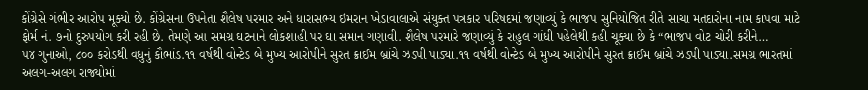કોંગ્રેસે ગંભીર આરોપ મૂક્યો છે. કોંગ્રેસના ઉપનેતા શૈલેષ પરમાર અને ધારાસભ્ય ઇમરાન ખેડાવાલાએ સંયુક્ત પત્રકાર પરિષદમાં જણાવ્યું કે ભાજપ સુનિયોજિત રીતે સાચા મતદારોના નામ કાપવા માટે ફોર્મ નં. ૭નો દુરુપયોગ કરી રહી છે. તેમણે આ સમગ્ર ઘટનાને લોકશાહી પર ઘા સમાન ગણાવી. શૈલેષ પરમારે જણાવ્યું કે રાહુલ ગાંધી પહેલેથી કહી ચૂક્યા છે કે “ભાજપ વોટ ચોરી કરીને…
૫૪ ગુનાઓ, ૮૦૦ કરોડથી વધુનું કૌભાંડ.૧૧ વર્ષથી વોન્ટેડ બે મુખ્ય આરોપીને સુરત ક્રાઈમ બ્રાંચે ઝડપી પાડ્યા.૧૧ વર્ષથી વોન્ટેડ બે મુખ્ય આરોપીને સુરત ક્રાઈમ બ્રાંચે ઝડપી પાડ્યા.સમગ્ર ભારતમાં અલગ-અલગ રાજ્યોમાં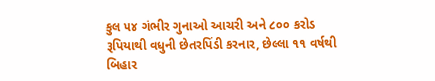કુલ ૫૪ ગંભીર ગુનાઓ આચરી અને ૮૦૦ કરોડ રૂપિયાથી વધુની છેતરપિંડી કરનાર, છેલ્લા ૧૧ વર્ષથી બિહાર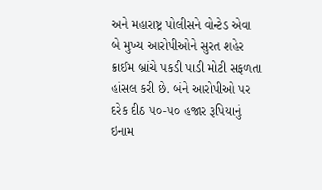અને મહારાષ્ટ્ર પોલીસને વોન્ટેડ એવા બે મુખ્ય આરોપીઓને સુરત શહેર ક્રાઈમ બ્રાંચે પકડી પાડી મોટી સફળતા હાંસલ કરી છે. બંને આરોપીઓ પર દરેક દીઠ ૫૦-૫૦ હજાર રૂપિયાનું ઇનામ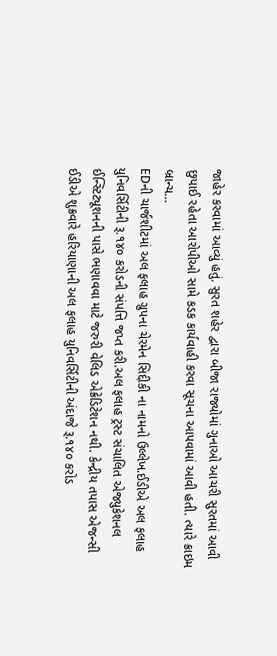જાહેર કરવામાં આવ્યું હતું. સુરત શહેર દ્વારા બીજા રાજ્યોમાં ગુનાઓ આચરી સુરતમાં આવી છુપાઈ રહેતા આરોપીઓ સામે કડક કાર્યવાહી કરવા સૂચના આપવામાં આવી હતી. ત્યારે ક્રાઇમ બ્રાન્ચ…
EDની ચાર્જશીટમાં અલ ફલાહ ગ્રુપના ચેરમેન સિદ્દીકી ના નામનો ઉલ્લેખ.ઈડીએ અલ ફલાહ યુનિવર્સિટીની રૂ.૧૪૦ કરોડની સંપત્તિ જપ્ત કરી.અલ ફલાહ ટ્રસ્ટ સંચાલિત એજ્યુકેશનલ ઈન્સ્ટિટ્યૂશનની પાસે ભણાવવા માટે જરુરી વેલિડ એક્રેડિટેશન નથી. કેન્દ્રીય તપાસ એજન્સી ઈડીએ શુક્રવારે હરિયાણાની અલ ફલાહ યુનિવર્સિટીની અંદાજે રૂ.૧૪૦ કરોડ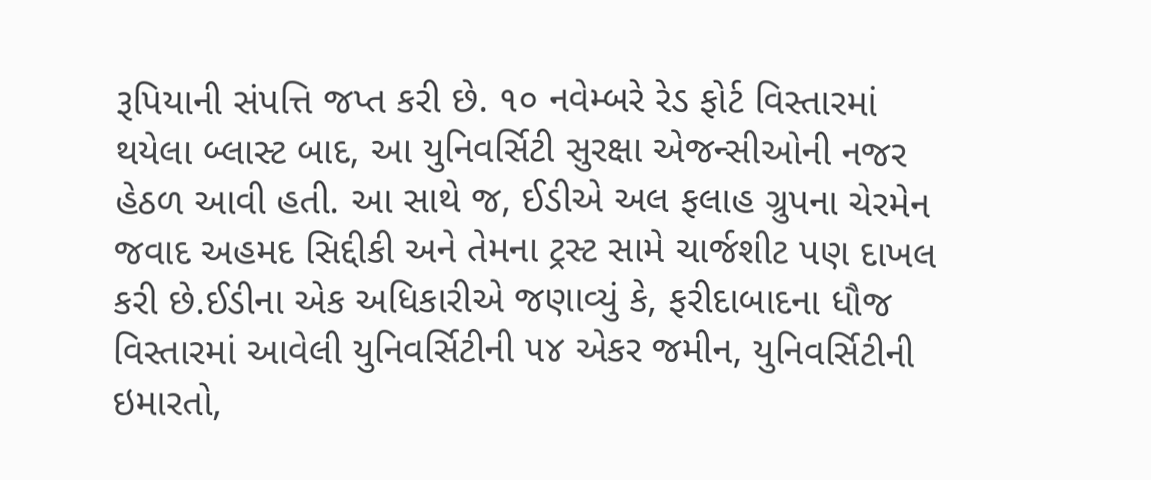રૂપિયાની સંપત્તિ જપ્ત કરી છે. ૧૦ નવેમ્બરે રેડ ફોર્ટ વિસ્તારમાં થયેલા બ્લાસ્ટ બાદ, આ યુનિવર્સિટી સુરક્ષા એજન્સીઓની નજર હેઠળ આવી હતી. આ સાથે જ, ઈડીએ અલ ફલાહ ગ્રુપના ચેરમેન જવાદ અહમદ સિદ્દીકી અને તેમના ટ્રસ્ટ સામે ચાર્જશીટ પણ દાખલ કરી છે.ઈડીના એક અધિકારીએ જણાવ્યું કે, ફરીદાબાદના ધૌજ વિસ્તારમાં આવેલી યુનિવર્સિટીની ૫૪ એકર જમીન, યુનિવર્સિટીની ઇમારતો,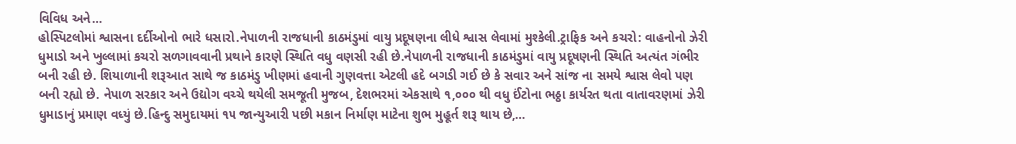વિવિધ અને…
હોસ્પિટલોમાં શ્વાસના દર્દીઓનો ભારે ધસારો.નેપાળની રાજધાની કાઠમંડુમાં વાયુ પ્રદૂષણના લીધે શ્વાસ લેવામાં મુશ્કેલી.ટ્રાફિક અને કચરો: વાહનોનો ઝેરી ધુમાડો અને ખુલ્લામાં કચરો સળગાવવાની પ્રથાને કારણે સ્થિતિ વધુ વણસી રહી છે.નેપાળની રાજધાની કાઠમંડુમાં વાયુ પ્રદૂષણની સ્થિતિ અત્યંત ગંભીર બની રહી છે. શિયાળાની શરૂઆત સાથે જ કાઠમંડુ ખીણમાં હવાની ગુણવત્તા એટલી હદે બગડી ગઈ છે કે સવાર અને સાંજ ના સમયે શ્વાસ લેવો પણ બની રહ્યો છે. નેપાળ સરકાર અને ઉદ્યોગ વચ્ચે થયેલી સમજૂતી મુજબ, દેશભરમાં એકસાથે ૧,૦૦૦ થી વધુ ઈંટોના ભઠ્ઠા કાર્યરત થતા વાતાવરણમાં ઝેરી ધુમાડાનું પ્રમાણ વધ્યું છે.હિન્દુ સમુદાયમાં ૧૫ જાન્યુઆરી પછી મકાન નિર્માણ માટેના શુભ મુહૂર્ત શરૂ થાય છે,…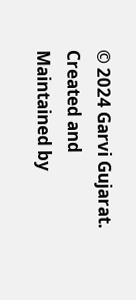© 2024 Garvi Gujarat. Created and Maintained by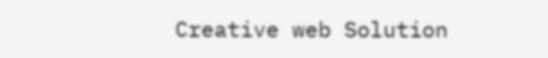Creative web Solution